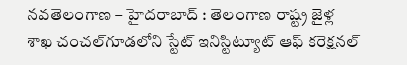నవతెలంగాణ – హైదరాబాద్ : తెలంగాణ రాష్ట్ర జైళ్ల శాఖ చంచల్‌గూడలోని స్టేట్‌ ఇనిస్టిట్యూట్‌ ఆఫ్‌ కరెక్షనల్‌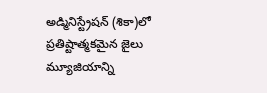అడ్మినిస్ట్రేషన్‌ (శికా)లో ప్రతిష్టాత్మకమైన జైలు మ్యూజియాన్ని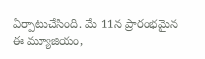ఏర్పాటుచేసింది. మే 11న ప్రారంభమైన ఈ మ్యూజియం,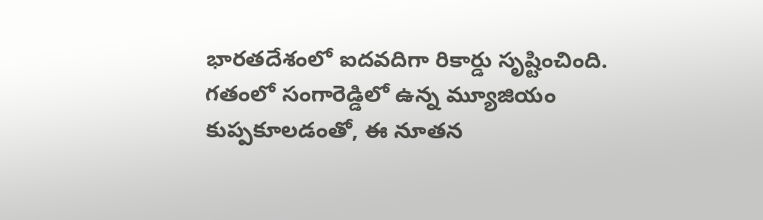భారతదేశంలో ఐదవదిగా రికార్డు సృష్టించింది. గతంలో సంగారెడ్డిలో ఉన్న మ్యూజియం కుప్పకూలడంతో, ఈ నూతన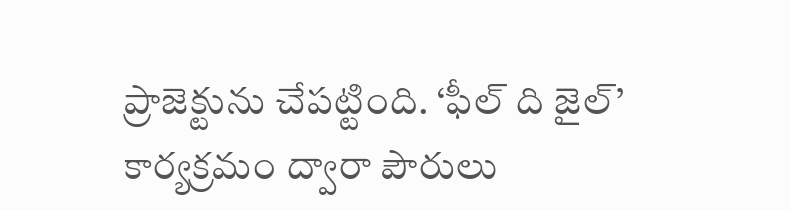ప్రాజెక్టును చేపట్టింది. ‘ఫీల్‌ ది జైల్‌’ కార్యక్రమం ద్వారా పౌరులు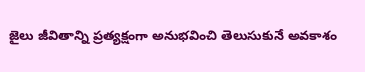జైలు జీవితాన్ని ప్రత్యక్షంగా అనుభవించి తెలుసుకునే అవకాశం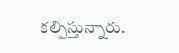కల్పిస్తున్నారు.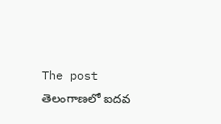The post తెలంగాణలో ఐదవ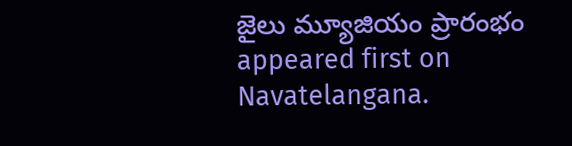జైలు మ్యూజియం ప్రారంభం appeared first on Navatelangana.